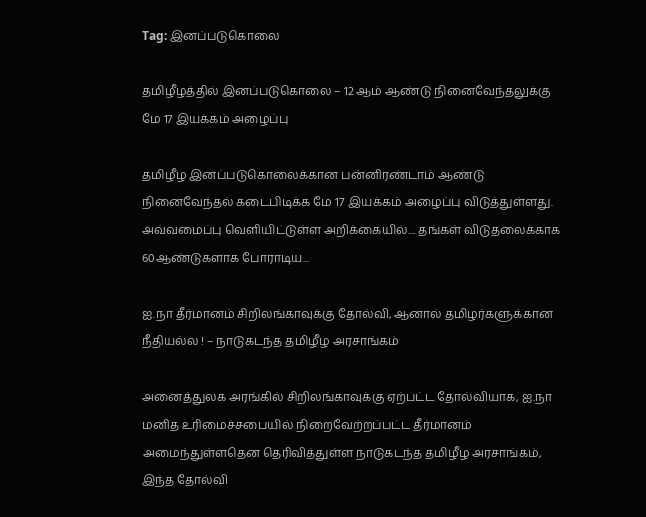Tag: இனப்படுகொலை

தமிழீழத்தில் இனப்படுகொலை – 12 ஆம் ஆண்டு நினைவேந்தலுக்கு மே 17 இயக்கம் அழைப்பு

தமிழீழ இனப்படுகொலைக்கான பன்னிரண்டாம் ஆண்டு நினைவேந்தல் கடைபிடிக்க மே 17 இயக்கம் அழைப்பு விடுத்துள்ளது. அவ்வமைப்பு வெளியிட்டுள்ள அறிக்கையில்.... தங்கள் விடுதலைக்காக 60ஆண்டுகளாக போராடிய...

ஐ.நா தீர்மானம் சிறிலங்காவுக்கு தோல்வி, ஆனால் தமிழர்களுக்கான நீதியல்ல ! – நாடுகடந்த தமிழீழ அரசாங்கம்

அனைத்துலக அரங்கில் சிறிலங்காவுக்கு ஏற்பட்ட தோல்வியாக, ஐ.நா மனித உரிமைச்சபையில் நிறைவேற்றப்பட்ட தீர்மானம் அமைந்துள்ளதென தெரிவித்துள்ள நாடுகடந்த தமிழீழ அரசாங்கம், இந்த தோல்வி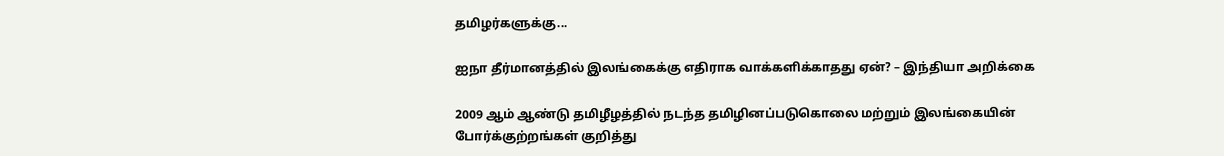தமிழர்களுக்கு...

ஐநா தீர்மானத்தில் இலங்கைக்கு எதிராக வாக்களிக்காதது ஏன்? – இந்தியா அறிக்கை

2009 ஆம் ஆண்டு தமிழீழத்தில் நடந்த தமிழினப்படுகொலை மற்றும் இலங்கையின் போர்க்குற்றங்கள் குறித்து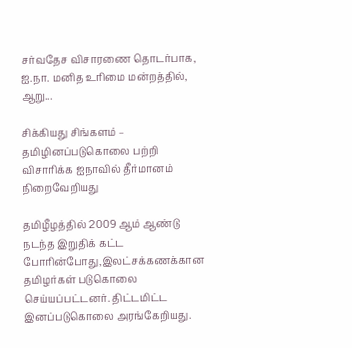சர்வதேச விசாரணை தொடர்பாக, ஐ.நா. மனித உரிமை மன்றத்தில், ஆறு...

சிக்கியது சிங்களம் – தமிழினப்படுகொலை பற்றி விசாரிக்க ஐநாவில் தீர்மானம் நிறைவேறியது

தமிழீழத்தில் 2009 ஆம் ஆண்டு நடந்த இறுதிக் கட்ட போரின்போது,இலட்சக்கணக்கான தமிழர்கள் படுகொலை செய்யப்பட்டனர். திட்டமிட்ட இனப்படுகொலை அரங்கேறியது.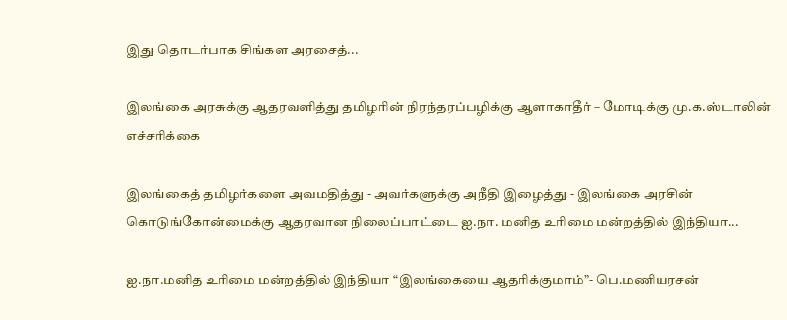இது தொடர்பாக சிங்கள அரசைத்...

இலங்கை அரசுக்கு ஆதரவளித்து தமிழரின் நிரந்தரப்பழிக்கு ஆளாகாதீர் – மோடிக்கு மு.க.ஸ்டாலின் எச்சரிக்கை

இலங்கைத் தமிழர்களை அவமதித்து - அவர்களுக்கு அநீதி இழைத்து - இலங்கை அரசின் கொடுங்கோன்மைக்கு ஆதரவான நிலைப்பாட்டை ஐ.நா. மனித உரிமை மன்றத்தில் இந்தியா...

ஐ.நா.மனித உரிமை மன்றத்தில் இந்தியா “இலங்கையை ஆதரிக்குமாம்”- பெ.மணியரசன்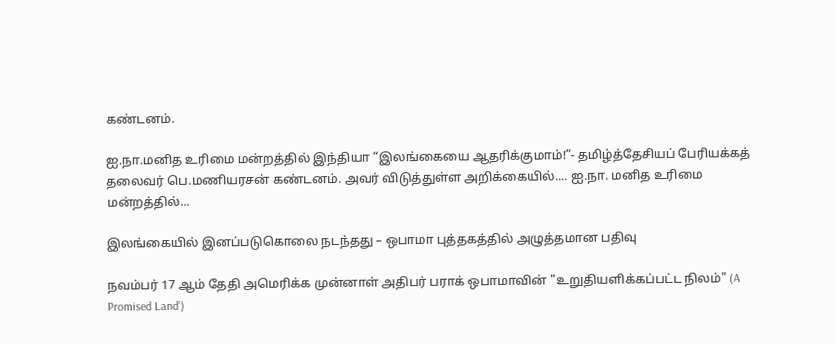கண்டனம்.

ஐ.நா.மனித உரிமை மன்றத்தில் இந்தியா “இலங்கையை ஆதரிக்குமாம்!”- தமிழ்த்தேசியப் பேரியக்கத் தலைவர் பெ.மணியரசன் கண்டனம். அவர் விடுத்துள்ள அறிக்கையில்.... ஐ.நா. மனித உரிமை மன்றத்தில்...

இலங்கையில் இனப்படுகொலை நடந்தது – ஒபாமா புத்தகத்தில் அழுத்தமான பதிவு

நவம்பர் 17 ஆம் தேதி அமெரிக்க முன்னாள் அதிபர் பராக் ஒபாமாவின் "உறுதியளிக்கப்பட்ட நிலம்" (A Promised Land’)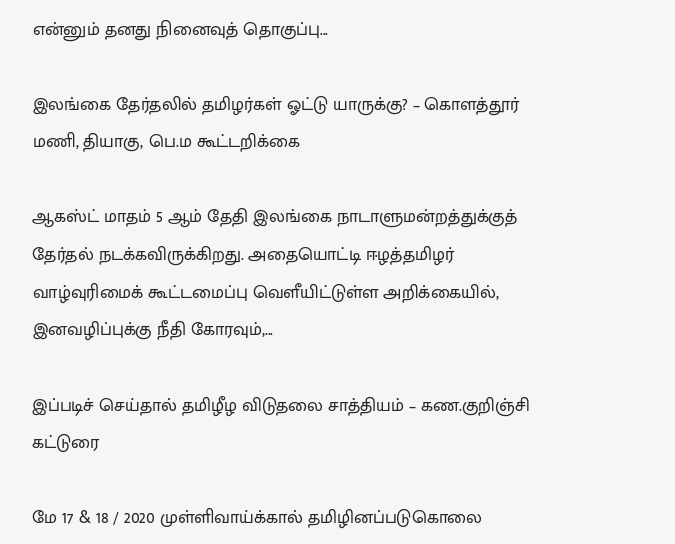என்னும் தனது நினைவுத் தொகுப்பு...

இலங்கை தேர்தலில் தமிழர்கள் ஓட்டு யாருக்கு? – கொளத்தூர் மணி, தியாகு, பெ.ம கூட்டறிக்கை

ஆகஸ்ட் மாதம் 5 ஆம் தேதி இலங்கை நாடாளுமன்றத்துக்குத் தேர்தல் நடக்கவிருக்கிறது. அதையொட்டி ஈழத்தமிழர் வாழ்வுரிமைக் கூட்டமைப்பு வெளீயிட்டுள்ள அறிக்கையில், இனவழிப்புக்கு நீதி கோரவும்,...

இப்படிச் செய்தால் தமிழீழ விடுதலை சாத்தியம் – கண.குறிஞ்சி கட்டுரை

மே 17 & 18 / 2020 முள்ளிவாய்க்கால் தமிழினப்படுகொலை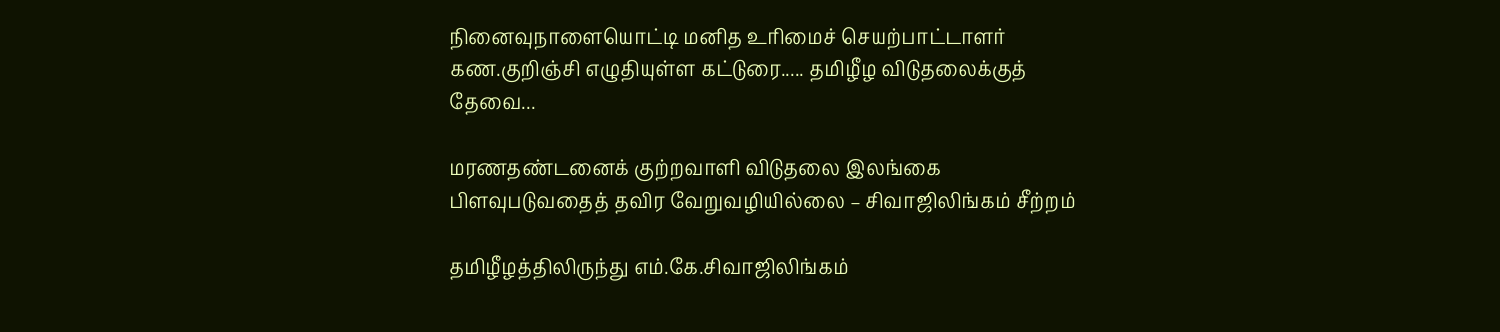நினைவுநாளையொட்டி மனித உரிமைச் செயற்பாட்டாளர் கண.குறிஞ்சி எழுதியுள்ள கட்டுரை..... தமிழீழ விடுதலைக்குத் தேவை...

மரணதண்டனைக் குற்றவாளி விடுதலை இலங்கை பிளவுபடுவதைத் தவிர வேறுவழியில்லை – சிவாஜிலிங்கம் சீற்றம்

தமிழீழத்திலிருந்து எம்.கே.சிவாஜிலிங்கம்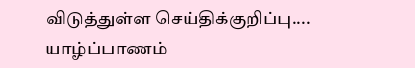விடுத்துள்ள செய்திக்குறிப்பு.... யாழ்ப்பாணம்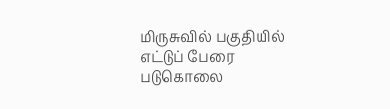மிருசுவில் பகுதியில் எட்டுப் பேரை படுகொலை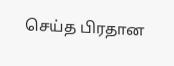செய்த பிரதான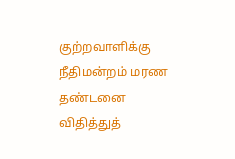குற்றவாளிக்கு நீதிமன்றம் மரண தண்டனை விதித்துத்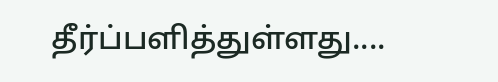தீர்ப்பளித்துள்ளது....